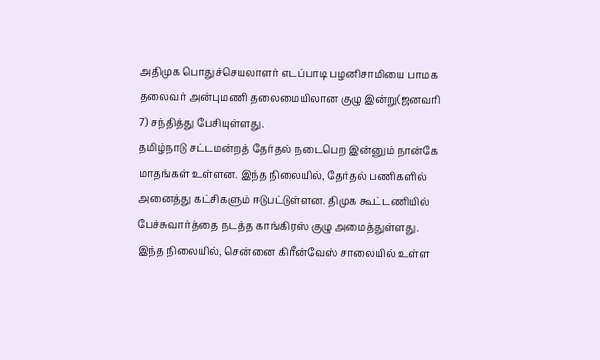அதிமுக பொதுச்செயலாளர் எடப்பாடி பழனிசாமியை பாமக தலைவர் அன்புமணி தலைமையிலான குழு இன்று(ஜனவரி 7) சந்தித்து பேசியுள்ளது.
தமிழ்நாடு சட்டமன்றத் தேர்தல் நடைபெற இன்னும் நான்கே மாதங்கள் உள்ளன. இந்த நிலையில், தேர்தல் பணிகளில் அனைத்து கட்சிகளும் ஈடுபட்டுள்ளன. திமுக கூட்டணியில் பேச்சுவார்த்தை நடத்த காங்கிரஸ் குழு அமைத்துள்ளது.
இந்த நிலையில், சென்னை கிரீன்வேஸ் சாலையில் உள்ள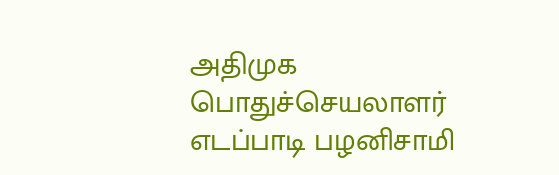அதிமுக பொதுச்செயலாளர் எடப்பாடி பழனிசாமி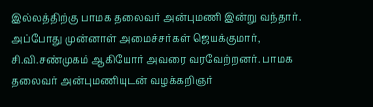இல்லத்திற்கு பாமக தலைவர் அன்புமணி இன்று வந்தார். அப்போது முன்னாள் அமைச்சர்கள் ஜெயக்குமார், சி.வி.சண்முகம் ஆகியோர் அவரை வரவேற்றனர். பாமக தலைவர் அன்புமணியுடன் வழக்கறிஞர்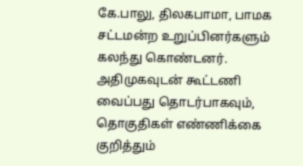கே.பாலு, திலகபாமா, பாமக சட்டமன்ற உறுப்பினர்களும் கலந்து கொண்டனர். அதிமுகவுடன் கூட்டணி வைப்பது தொடர்பாகவும், தொகுதிகள் எண்ணிக்கை குறித்தும்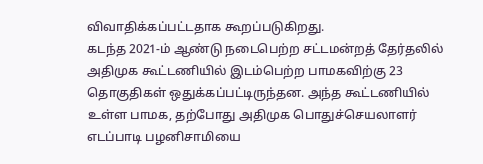விவாதிக்கப்பட்டதாக கூறப்படுகிறது.
கடந்த 2021-ம் ஆண்டு நடைபெற்ற சட்டமன்றத் தேர்தலில் அதிமுக கூட்டணியில் இடம்பெற்ற பாமகவிற்கு 23 தொகுதிகள் ஒதுக்கப்பட்டிருந்தன. அந்த கூட்டணியில் உள்ள பாமக, தற்போது அதிமுக பொதுச்செயலாளர் எடப்பாடி பழனிசாமியை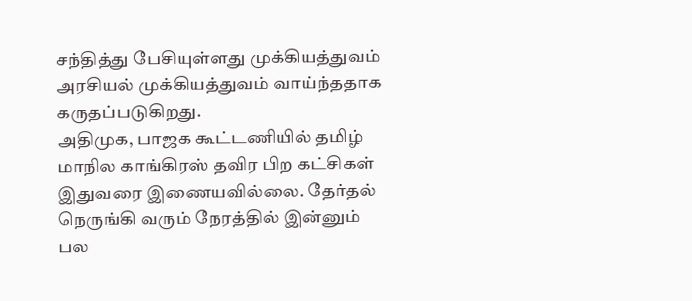சந்தித்து பேசியுள்ளது முக்கியத்துவம் அரசியல் முக்கியத்துவம் வாய்ந்ததாக கருதப்படுகிறது.
அதிமுக, பாஜக கூட்டணியில் தமிழ் மாநில காங்கிரஸ் தவிர பிற கட்சிகள் இதுவரை இணையவில்லை. தேர்தல் நெருங்கி வரும் நேரத்தில் இன்னும் பல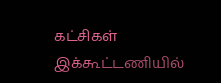கட்சிகள் இக்கூட்டணியில்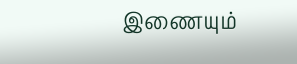இணையும்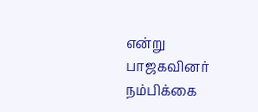என்று பாஜகவினர் நம்பிக்கை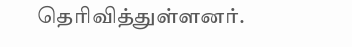தெரிவித்துள்ளனர்.